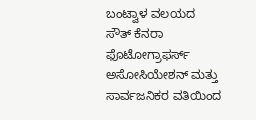ಬಂಟ್ವಾಳ ವಲಯದ ಸೌತ್ ಕೆನರಾ ಫೊಟೋಗ್ರಾಫರ್ಸ್ ಅಸೋಸಿಯೇಶನ್ ಮತ್ತು ಸಾರ್ವಜನಿಕರ ವತಿಯಿಂದ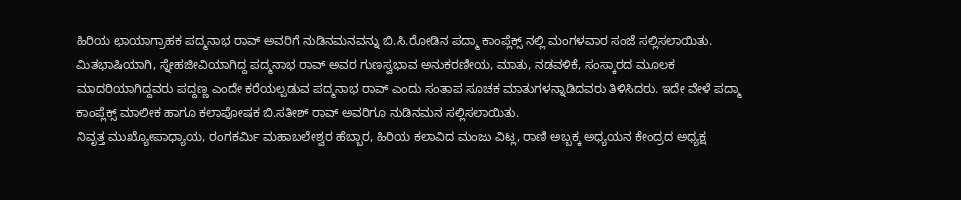ಹಿರಿಯ ಛಾಯಾಗ್ರಾಹಕ ಪದ್ಮನಾಭ ರಾವ್ ಅವರಿಗೆ ನುಡಿನಮನವನ್ನು ಬಿ.ಸಿ.ರೋಡಿನ ಪದ್ಮಾ ಕಾಂಪ್ಲೆಕ್ಸ್ ನಲ್ಲಿ ಮಂಗಳವಾರ ಸಂಜೆ ಸಲ್ಲಿಸಲಾಯಿತು.
ಮಿತಭಾಷಿಯಾಗಿ, ಸ್ನೇಹಜೀವಿಯಾಗಿದ್ದ ಪದ್ಮನಾಭ ರಾವ್ ಅವರ ಗುಣಸ್ವಭಾವ ಅನುಕರಣೀಯ, ಮಾತು, ನಡವಳಿಕೆ, ಸಂಸ್ಕಾರದ ಮೂಲಕ ಮಾದರಿಯಾಗಿದ್ದವರು ಪದ್ದಣ್ಣ ಎಂದೇ ಕರೆಯಲ್ಪಡುವ ಪದ್ಮನಾಭ ರಾವ್ ಎಂದು ಸಂತಾಪ ಸೂಚಕ ಮಾತುಗಳನ್ನಾಡಿದವರು ತಿಳಿಸಿದರು. ಇದೇ ವೇಳೆ ಪದ್ಮಾ ಕಾಂಪ್ಲೆಕ್ಸ್ ಮಾಲೀಕ ಹಾಗೂ ಕಲಾಪೋಷಕ ಬಿ.ಸತೀಶ್ ರಾವ್ ಅವರಿಗೂ ನುಡಿನಮನ ಸಲ್ಲಿಸಲಾಯಿತು.
ನಿವೃತ್ತ ಮುಖ್ಯೋಪಾಧ್ಯಾಯ, ರಂಗಕರ್ಮಿ ಮಹಾಬಲೇಶ್ವರ ಹೆಬ್ಬಾರ, ಹಿರಿಯ ಕಲಾವಿದ ಮಂಜು ವಿಟ್ಲ, ರಾಣಿ ಅಬ್ಬಕ್ಕ ಅಧ್ಯಯನ ಕೇಂದ್ರದ ಅಧ್ಯಕ್ಷ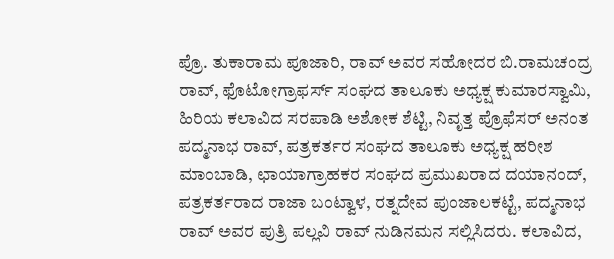ಪ್ರೊ. ತುಕಾರಾಮ ಪೂಜಾರಿ, ರಾವ್ ಅವರ ಸಹೋದರ ಬಿ.ರಾಮಚಂದ್ರ ರಾವ್, ಫೊಟೋಗ್ರಾಫರ್ಸ್ ಸಂಘದ ತಾಲೂಕು ಅಧ್ಯಕ್ಷ ಕುಮಾರಸ್ವಾಮಿ, ಹಿರಿಯ ಕಲಾವಿದ ಸರಪಾಡಿ ಅಶೋಕ ಶೆಟ್ಟಿ, ನಿವೃತ್ತ ಪ್ರೊಫೆಸರ್ ಅನಂತ ಪದ್ಮನಾಭ ರಾವ್, ಪತ್ರಕರ್ತರ ಸಂಘದ ತಾಲೂಕು ಅಧ್ಯಕ್ಷ ಹರೀಶ ಮಾಂಬಾಡಿ, ಛಾಯಾಗ್ರಾಹಕರ ಸಂಘದ ಪ್ರಮುಖರಾದ ದಯಾನಂದ್, ಪತ್ರಕರ್ತರಾದ ರಾಜಾ ಬಂಟ್ವಾಳ, ರತ್ನದೇವ ಪುಂಜಾಲಕಟ್ಟೆ, ಪದ್ಮನಾಭ ರಾವ್ ಅವರ ಪುತ್ರಿ ಪಲ್ಲವಿ ರಾವ್ ನುಡಿನಮನ ಸಲ್ಲಿಸಿದರು. ಕಲಾವಿದ,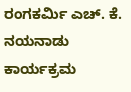ರಂಗಕರ್ಮಿ ಎಚ್. ಕೆ. ನಯನಾಡು ಕಾರ್ಯಕ್ರಮ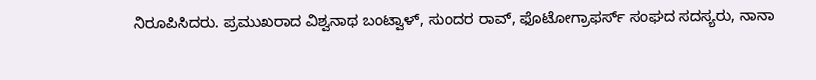ನಿರೂಪಿಸಿದರು. ಪ್ರಮುಖರಾದ ವಿಶ್ವನಾಥ ಬಂಟ್ವಾಳ್, ಸುಂದರ ರಾವ್, ಫೊಟೋಗ್ರಾಫರ್ಸ್ ಸಂಘದ ಸದಸ್ಯರು, ನಾನಾ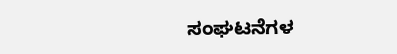ಸಂಘಟನೆಗಳ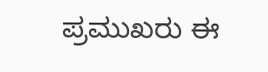ಪ್ರಮುಖರು ಈ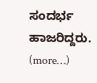ಸಂದರ್ಭ ಹಾಜರಿದ್ದರು.
(more…)